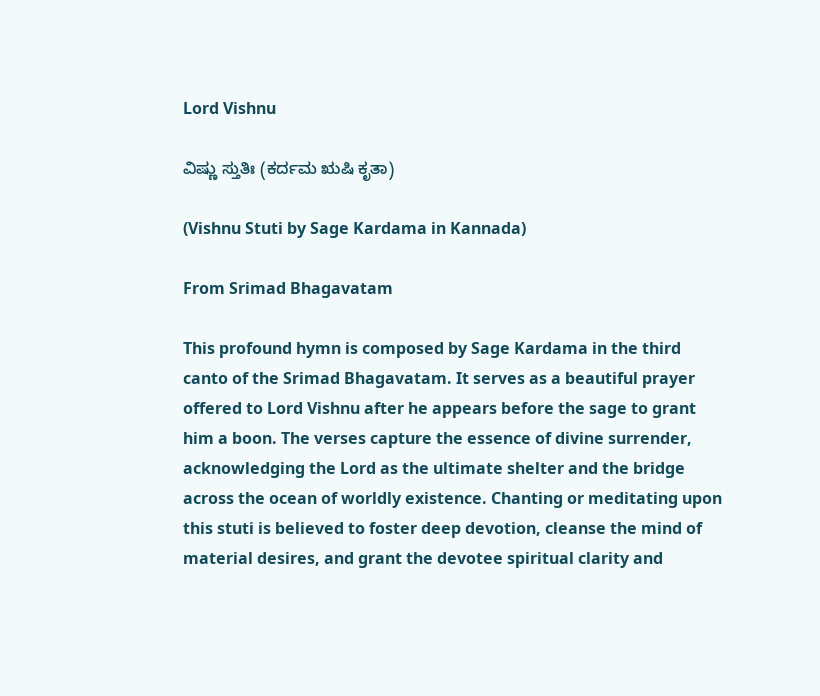Lord Vishnu

ವಿಷ್ಣು ಸ್ತುತಿಃ (ಕರ್ದಮ ಋಷಿ ಕೃತಾ)

(Vishnu Stuti by Sage Kardama in Kannada)

From Srimad Bhagavatam

This profound hymn is composed by Sage Kardama in the third canto of the Srimad Bhagavatam. It serves as a beautiful prayer offered to Lord Vishnu after he appears before the sage to grant him a boon. The verses capture the essence of divine surrender, acknowledging the Lord as the ultimate shelter and the bridge across the ocean of worldly existence. Chanting or meditating upon this stuti is believed to foster deep devotion, cleanse the mind of material desires, and grant the devotee spiritual clarity and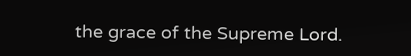the grace of the Supreme Lord.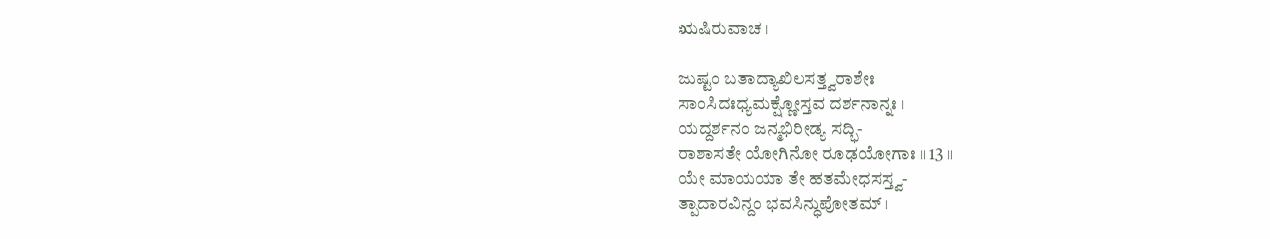ಋಷಿರುವಾಚ ।

ಜುಷ್ಟಂ ಬತಾದ್ಯಾಖಿಲಸತ್ತ್ವರಾಶೇಃ
ಸಾಂಸಿದಃಧ್ಯಮಕ್ಷ್ಣೋಸ್ತವ ದರ್ಶನಾನ್ನಃ ।
ಯದ್ದರ್ಶನಂ ಜನ್ಮಭಿರೀಡ್ಯ ಸದ್ಭಿ-
ರಾಶಾಸತೇ ಯೋಗಿನೋ ರೂಢಯೋಗಾಃ ॥ 13 ॥
ಯೇ ಮಾಯಯಾ ತೇ ಹತಮೇಧಸಸ್ತ್ವ-
ತ್ಪಾದಾರವಿನ್ದಂ ಭವಸಿನ್ಧುಪೋತಮ್ ।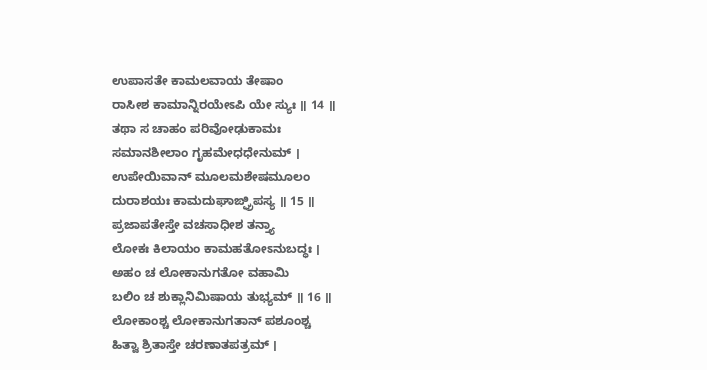ಉಪಾಸತೇ ಕಾಮಲವಾಯ ತೇಷಾಂ
ರಾಸೀಶ ಕಾಮಾನ್ನಿರಯೇಽಪಿ ಯೇ ಸ್ಯುಃ ॥ 14 ॥
ತಥಾ ಸ ಚಾಹಂ ಪರಿವೋಢುಕಾಮಃ
ಸಮಾನಶೀಲಾಂ ಗೃಹಮೇಧಧೇನುಮ್ ।
ಉಪೇಯಿವಾನ್ ಮೂಲಮಶೇಷಮೂಲಂ
ದುರಾಶಯಃ ಕಾಮದುಘಾಙ್ಘ್ರಿಪಸ್ಯ ॥ 15 ॥
ಪ್ರಜಾಪತೇಸ್ತೇ ವಚಸಾಧೀಶ ತನ್ತ್ಯಾ
ಲೋಕಃ ಕಿಲಾಯಂ ಕಾಮಹತೋಽನುಬದ್ಧಃ ।
ಅಹಂ ಚ ಲೋಕಾನುಗತೋ ವಹಾಮಿ
ಬಲಿಂ ಚ ಶುಕ್ಲಾನಿಮಿಷಾಯ ತುಭ್ಯಮ್ ॥ 16 ॥
ಲೋಕಾಂಶ್ಚ ಲೋಕಾನುಗತಾನ್ ಪಶೂಂಶ್ಚ
ಹಿತ್ವಾ ಶ್ರಿತಾಸ್ತೇ ಚರಣಾತಪತ್ರಮ್ ।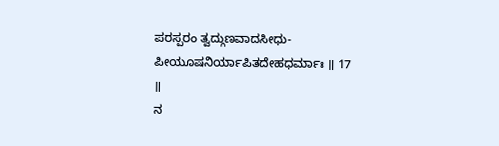ಪರಸ್ಪರಂ ತ್ವದ್ಗುಣವಾದಸೀಧು-
ಪೀಯೂಷನಿರ್ಯಾಪಿತದೇಹಧರ್ಮಾಃ ॥ 17 ॥
ನ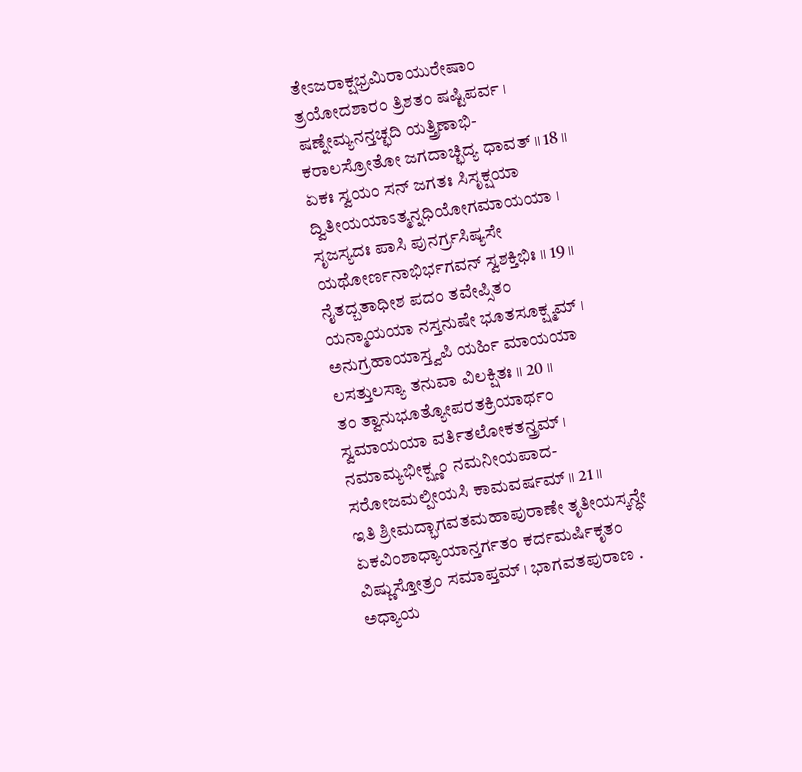ತೇಽಜರಾಕ್ಷಭ್ರಮಿರಾಯುರೇಷಾಂ
ತ್ರಯೋದಶಾರಂ ತ್ರಿಶತಂ ಷಷ್ಟಿಪರ್ವ ।
ಷಣ್ನೇಮ್ಯನನ್ತಚ್ಛದಿ ಯತ್ತ್ರಿಣಾಭಿ-
ಕರಾಲಸ್ರೋತೋ ಜಗದಾಚ್ಛಿದ್ಯ ಧಾವತ್ ॥ 18 ॥
ಏಕಃ ಸ್ವಯಂ ಸನ್ ಜಗತಃ ಸಿಸೃಕ್ಷಯಾ
ದ್ವಿತೀಯಯಾಽತ್ಮನ್ನಧಿಯೋಗಮಾಯಯಾ ।
ಸೃಜಸ್ಯದಃ ಪಾಸಿ ಪುನರ್ಗ್ರಸಿಷ್ಯಸೇ
ಯಥೋರ್ಣನಾಭಿರ್ಭಗವನ್ ಸ್ವಶಕ್ತಿಭಿಃ ॥ 19 ॥
ನೈತದ್ಬತಾಧೀಶ ಪದಂ ತವೇಪ್ಸಿತಂ
ಯನ್ಮಾಯಯಾ ನಸ್ತನುಷೇ ಭೂತಸೂಕ್ಷ್ಮಮ್ ।
ಅನುಗ್ರಹಾಯಾಸ್ತ್ವಪಿ ಯರ್ಹಿ ಮಾಯಯಾ
ಲಸತ್ತುಲಸ್ಯಾ ತನುವಾ ವಿಲಕ್ಷಿತಃ ॥ 20 ॥
ತಂ ತ್ವಾನುಭೂತ್ಯೋಪರತಕ್ರಿಯಾರ್ಥಂ
ಸ್ವಮಾಯಯಾ ವರ್ತಿತಲೋಕತನ್ತ್ರಮ್ ।
ನಮಾಮ್ಯಭೀಕ್ಷ್ಣಂ ನಮನೀಯಪಾದ-
ಸರೋಜಮಲ್ಪೀಯಸಿ ಕಾಮವರ್ಷಮ್ ॥ 21 ॥
ಇತಿ ಶ್ರೀಮದ್ಭಾಗವತಮಹಾಪುರಾಣೇ ತೃತೀಯಸ್ಕನ್ಧೇ ಏಕವಿಂಶಾಧ್ಯಾಯಾನ್ತರ್ಗತಂ ಕರ್ದಮರ್ಷಿಕೃತಂ ವಿಷ್ಣುಸ್ತೋತ್ರಂ ಸಮಾಪ್ತಮ್ । ಭಾಗವತಪುರಾಣ . ಅಧ್ಯಾಯ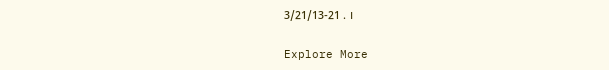3/21/13-21 . ।

Explore More